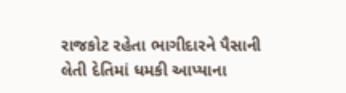રાજકોટ રહેતા ભાગીદારને પૈસાની લેતી દેતિમાં ધમકી આપ્યાના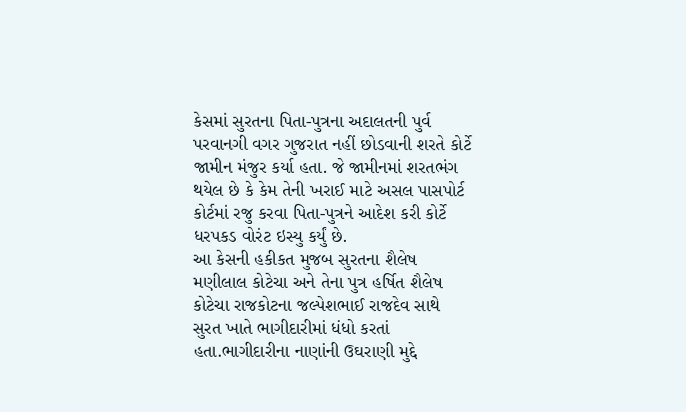કેસમાં સુરતના પિતા-પુત્રના અદાલતની પુર્વ પરવાનગી વગર ગુજરાત નહીં છોડવાની શરતે કોર્ટે જામીન મંજુર કર્યા હતા. જે જામીનમાં શરતભંગ થયેલ છે કે કેમ તેની ખરાઈ માટે અસલ પાસપોર્ટ કોર્ટમાં રજુ કરવા પિતા-પુત્રને આદેશ કરી કોર્ટે ધરપકડ વોરંટ ઇસ્યુ કર્યું છે.
આ કેસની હકીકત મુજબ સુરતના શૈલેષ મણીલાલ કોટેચા અને તેના પુત્ર હર્ષિત શૈલેષ કોટેચા રાજકોટના જલ્પેશભાઈ રાજદેવ સાથે સુરત ખાતે ભાગીદારીમાં ધંધો કરતાં હતા.ભાગીદારીના નાણાંની ઉઘરાણી મુદ્દે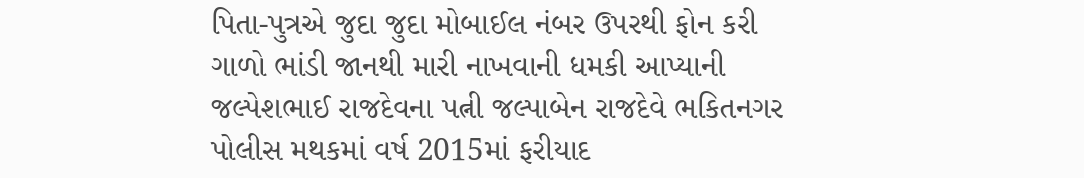પિતા-પુત્રએ જુદા જુદા મોબાઈલ નંબર ઉપરથી ફોન કરી ગાળો ભાંડી જાનથી મારી નાખવાની ધમકી આપ્યાની જલ્પેશભાઈ રાજદેવના પત્ની જલ્પાબેન રાજદેવે ભકિતનગર પોલીસ મથકમાં વર્ષ 2015માં ફરીયાદ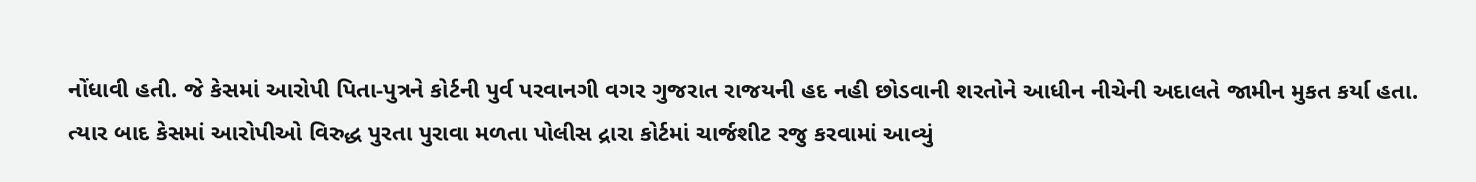નોંધાવી હતી. જે કેસમાં આરોપી પિતા-પુત્રને કોર્ટની પુર્વ પરવાનગી વગર ગુજરાત રાજયની હદ નહી છોડવાની શરતોને આધીન નીચેની અદાલતે જામીન મુકત કર્યા હતા.
ત્યાર બાદ કેસમાં આરોપીઓ વિરુદ્ધ પુરતા પુરાવા મળતા પોલીસ દ્રારા કોર્ટમાં ચાર્જશીટ રજુ કરવામાં આવ્યું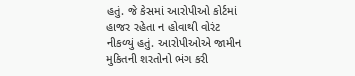હતું. જે કેસમાં આરોપીઓ કોર્ટમાં હાજર રહેતા ન હોવાથી વોરંટ નીકળ્યું હતું. આરોપીઓએ જામીન મુકિતની શરતોનો ભંગ કરી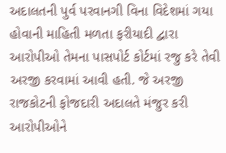અદાલતની પુર્વ પરવાનગી વિના વિદેશમાં ગયા હોવાની માહિતી મળતા ફરીયાદી દ્વારા આરોપીઓ તેમના પાસપોર્ટ કોર્ટમાં રજુ કરે તેવી અરજી કરવામાં આવી હતી. જે અરજી રાજકોટની ફોજદારી અદાલતે મંજુર કરી આરોપીઓને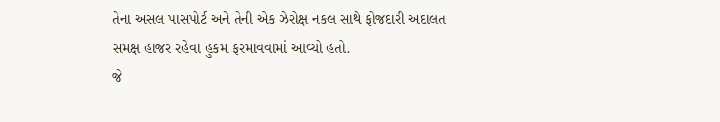તેના અસલ પાસપોર્ટ અને તેની એક ઝેરોક્ષ નકલ સાથે ફોજદારી અદાલત સમક્ષ હાજર રહેવા હુકમ ફરમાવવામાં આવ્યો હતો.
જે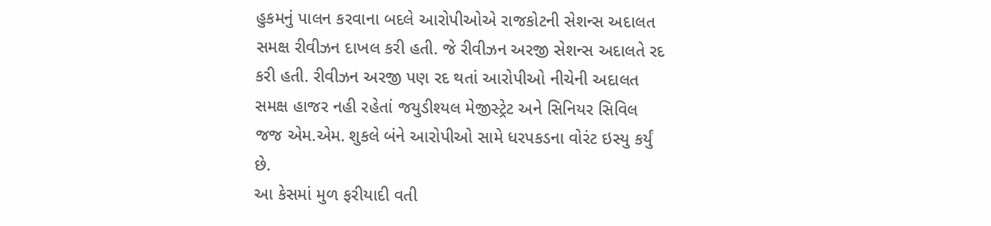હુકમનું પાલન કરવાના બદલે આરોપીઓએ રાજકોટની સેશન્સ અદાલત સમક્ષ રીવીઝન દાખલ કરી હતી. જે રીવીઝન અરજી સેશન્સ અદાલતે રદ કરી હતી. રીવીઝન અરજી પણ રદ થતાં આરોપીઓ નીચેની અદાલત સમક્ષ હાજર નહી રહેતાં જયુડીશ્યલ મેજીસ્ટ્રેટ અને સિનિયર સિવિલ જજ એમ.એમ. શુકલે બંને આરોપીઓ સામે ધરપકડના વોરંટ ઇસ્યુ કર્યું છે.
આ કેસમાં મુળ ફરીયાદી વતી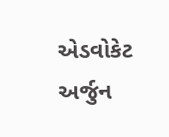એડવોકેટ અર્જુન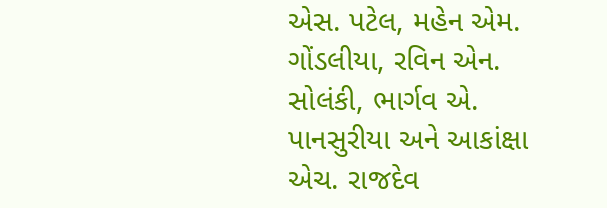એસ. પટેલ, મહેન એમ. ગોંડલીયા, રવિન એન. સોલંકી, ભાર્ગવ એ. પાનસુરીયા અને આકાંક્ષા એચ. રાજદેવ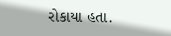રોકાયા હતા.